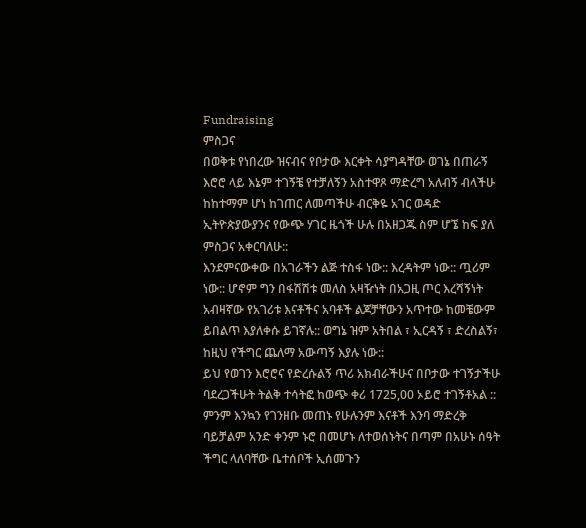Fundraising
ምስጋና
በወቅቱ የነበረው ዝናብና የቦታው እርቀት ሳያግዳቸው ወገኔ በጠራኝ እሮሮ ላይ እኔም ተገኝቼ የተቻለኝን አስተዋጾ ማድረግ አለብኝ ብላችሁ ከከተማም ሆነ ከገጠር ለመጣችሁ ብርቅዬ አገር ወዳድ ኢትዮጵያውያንና የውጭ ሃገር ዜጎች ሁሉ በአዘጋጁ ስም ሆኜ ከፍ ያለ ምስጋና አቀርባለሁ::
እንደምናውቀው በአገራችን ልጅ ተስፋ ነው:: እረዳትም ነው:: ጧሪም ነው:: ሆኖም ግን በፋሽሽቱ መለስ አዛዥነት በአጋዚ ጦር እረሻኝነት አብዛኛው የአገሪቱ እናቶችና አባቶች ልጆቻቸውን አጥተው ከመቼውም ይበልጥ እያለቀሱ ይገኛሉ:: ወግኔ ዝም አትበል ፣ ኢርዳኝ ፣ ድረስልኝ፣ ከዚህ የችግር ጨለማ አውጣኝ እያሉ ነው::
ይህ የወገን እሮሮና የድረሱልኝ ጥሪ አክብራችሁና በቦታው ተገኝታችሁ ባደረጋችሁት ትልቅ ተሳትፎ ከወጭ ቀሪ 1725,00 ኦይሮ ተገኝቶአል :: ምንም እንኳን የገንዘቡ መጠኑ የሁሉንም እናቶች እንባ ማድረቅ ባይቻልም አንድ ቀንም ኑሮ በመሆኑ ለተወሰኑትና በጣም በአሁኑ ሰዓት ችግር ላለባቸው ቤተሰቦች ኢሰመጉን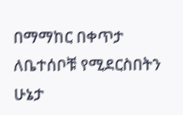በማማከር በቀጥታ ለቤተሰቦቹ የሚደርስበትን ሁኔታ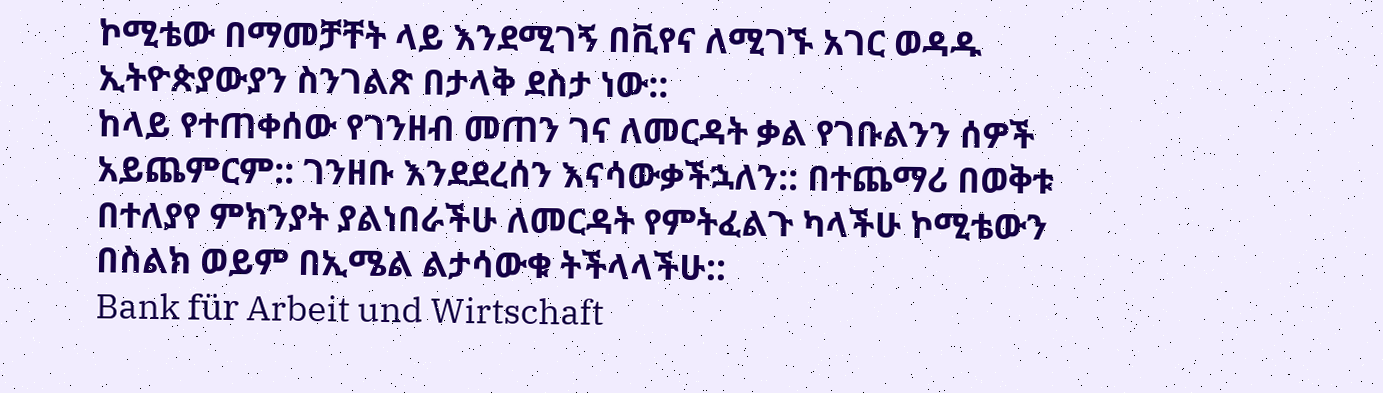ኮሚቴው በማመቻቸት ላይ እንደሚገኝ በቪየና ለሚገኙ አገር ወዳዱ ኢትዮጵያውያን ስንገልጽ በታላቅ ደስታ ነው::
ከላይ የተጠቀሰው የገንዘብ መጠን ገና ለመርዳት ቃል የገቡልንን ሰዎች አይጨምርም:: ገንዘቡ እንደደረሰን እናሳውቃችኋለን:: በተጨማሪ በወቅቱ በተለያየ ምክንያት ያልነበራችሁ ለመርዳት የምትፈልጉ ካላችሁ ኮሚቴውን በስልክ ወይም በኢሜል ልታሳውቁ ትችላላችሁ::
Bank für Arbeit und Wirtschaft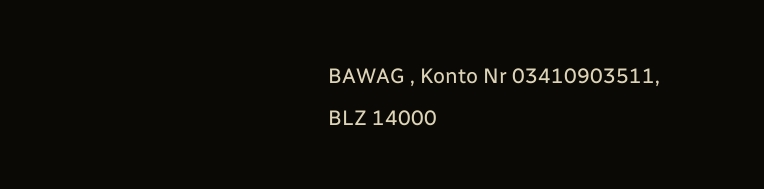BAWAG , Konto Nr 03410903511, BLZ 14000